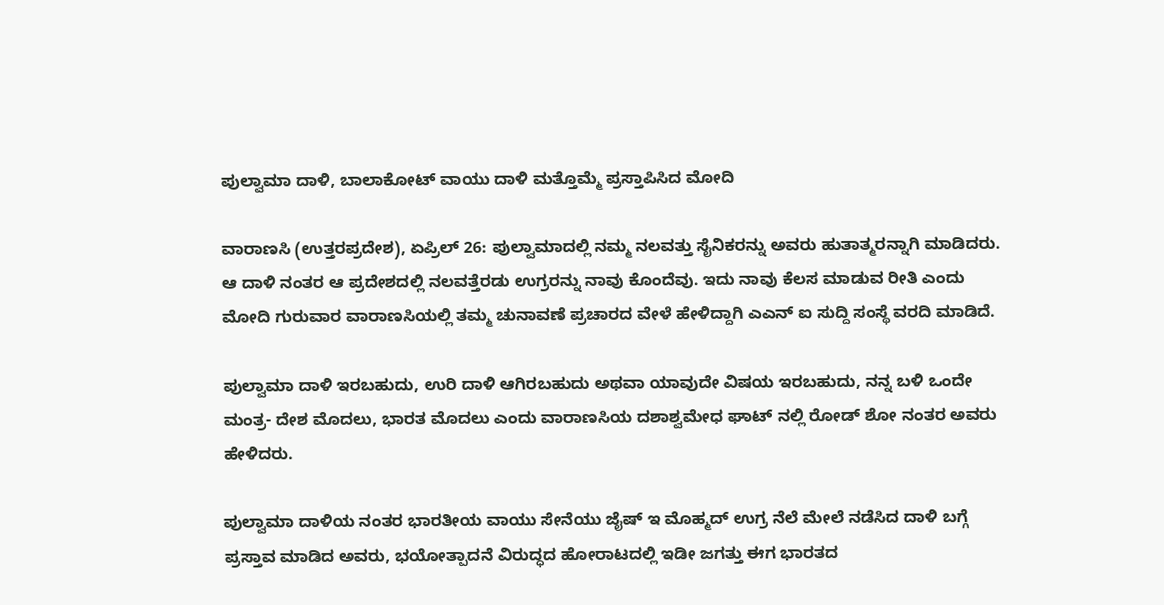ಪುಲ್ವಾಮಾ ದಾಳಿ, ಬಾಲಾಕೋಟ್ ವಾಯು ದಾಳಿ ಮತ್ತೊಮ್ಮೆ ಪ್ರಸ್ತಾಪಿಸಿದ ಮೋದಿ

ವಾರಾಣಸಿ (ಉತ್ತರಪ್ರದೇಶ), ಏಪ್ರಿಲ್ 26: ಪುಲ್ವಾಮಾದಲ್ಲಿ ನಮ್ಮ ನಲವತ್ತು ಸೈನಿಕರನ್ನು ಅವರು ಹುತಾತ್ಮರನ್ನಾಗಿ ಮಾಡಿದರು. ಆ ದಾಳಿ ನಂತರ ಆ ಪ್ರದೇಶದಲ್ಲಿ ನಲವತ್ತೆರಡು ಉಗ್ರರನ್ನು ನಾವು ಕೊಂದೆವು. ಇದು ನಾವು ಕೆಲಸ ಮಾಡುವ ರೀತಿ ಎಂದು ಮೋದಿ ಗುರುವಾರ ವಾರಾಣಸಿಯಲ್ಲಿ ತಮ್ಮ ಚುನಾವಣೆ ಪ್ರಚಾರದ ವೇಳೆ ಹೇಳಿದ್ದಾಗಿ ಎಎನ್ ಐ ಸುದ್ದಿ ಸಂಸ್ಥೆ ವರದಿ ಮಾಡಿದೆ.

ಪುಲ್ವಾಮಾ ದಾಳಿ ಇರಬಹುದು, ಉರಿ ದಾಳಿ ಆಗಿರಬಹುದು ಅಥವಾ ಯಾವುದೇ ವಿಷಯ ಇರಬಹುದು, ನನ್ನ ಬಳಿ ಒಂದೇ ಮಂತ್ರ- ದೇಶ ಮೊದಲು, ಭಾರತ ಮೊದಲು ಎಂದು ವಾರಾಣಸಿಯ ದಶಾಶ್ವಮೇಧ ಘಾಟ್ ನಲ್ಲಿ ರೋಡ್ ಶೋ ನಂತರ ಅವರು ಹೇಳಿದರು.

ಪುಲ್ವಾಮಾ ದಾಳಿಯ ನಂತರ ಭಾರತೀಯ ವಾಯು ಸೇನೆಯು ಜೈಷ್ ಇ ಮೊಹ್ಮದ್ ಉಗ್ರ ನೆಲೆ ಮೇಲೆ ನಡೆಸಿದ ದಾಳಿ ಬಗ್ಗೆ ಪ್ರಸ್ತಾವ ಮಾಡಿದ ಅವರು, ಭಯೋತ್ಪಾದನೆ ವಿರುದ್ಧದ ಹೋರಾಟದಲ್ಲಿ ಇಡೀ ಜಗತ್ತು ಈಗ ಭಾರತದ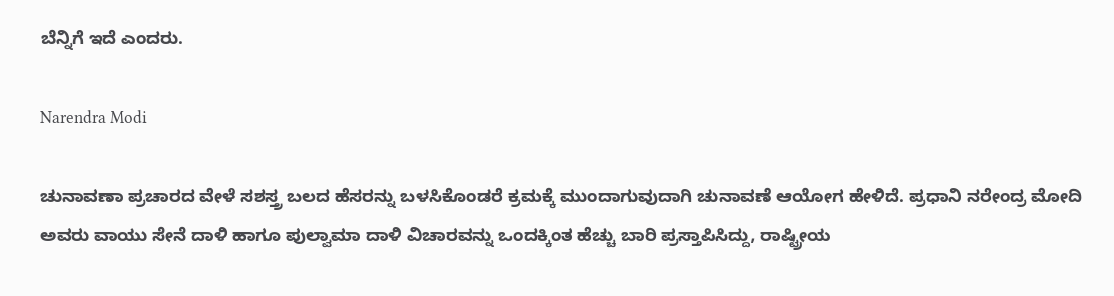ಬೆನ್ನಿಗೆ ಇದೆ ಎಂದರು.

Narendra Modi

ಚುನಾವಣಾ ಪ್ರಚಾರದ ವೇಳೆ ಸಶಸ್ತ್ರ ಬಲದ ಹೆಸರನ್ನು ಬಳಸಿಕೊಂಡರೆ ಕ್ರಮಕ್ಕೆ ಮುಂದಾಗುವುದಾಗಿ ಚುನಾವಣೆ ಆಯೋಗ ಹೇಳಿದೆ. ಪ್ರಧಾನಿ ನರೇಂದ್ರ ಮೋದಿ ಅವರು ವಾಯು ಸೇನೆ ದಾಳಿ ಹಾಗೂ ಪುಲ್ವಾಮಾ ದಾಳಿ ವಿಚಾರವನ್ನು ಒಂದಕ್ಕಿಂತ ಹೆಚ್ಚು ಬಾರಿ ಪ್ರಸ್ತಾಪಿಸಿದ್ದು, ರಾಷ್ಟ್ರೀಯ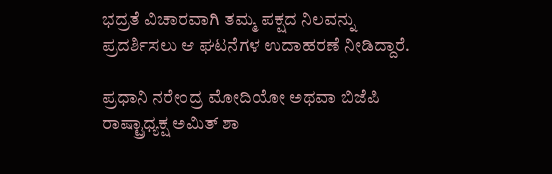ಭದ್ರತೆ ವಿಚಾರವಾಗಿ ತಮ್ಮ ಪಕ್ಷದ ನಿಲವನ್ನು ಪ್ರದರ್ಶಿಸಲು ಆ ಘಟನೆಗಳ ಉದಾಹರಣೆ ನೀಡಿದ್ದಾರೆ.

ಪ್ರಧಾನಿ ನರೇಂದ್ರ ಮೋದಿಯೋ ಅಥವಾ ಬಿಜೆಪಿ ರಾಷ್ಟ್ರಾಧ್ಯಕ್ಷ ಅಮಿತ್ ಶಾ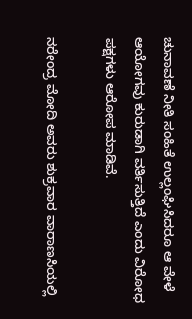ಚುನಾವಣೆ ನೀತಿ ಸಂಹಿತೆ ಉಲ್ಲಂಘಿಸಿದರೂ ಆ ವೇಳೆ ಆಯೋಗವು ಕುರುಡಾಗಿ ವರ್ತಿಸುತ್ತಿದೆ ಎಂದು ವಿರೋಧ ಪಕ್ಷಗಳು ಆರೋಪ ಮಾಡಿವೆ.

ನರೇಂದ್ರ ಮೋದಿ ಅವರು ಶುಕ್ರವಾರ ವಾರಾಣಸಿಯಲ್ಲಿ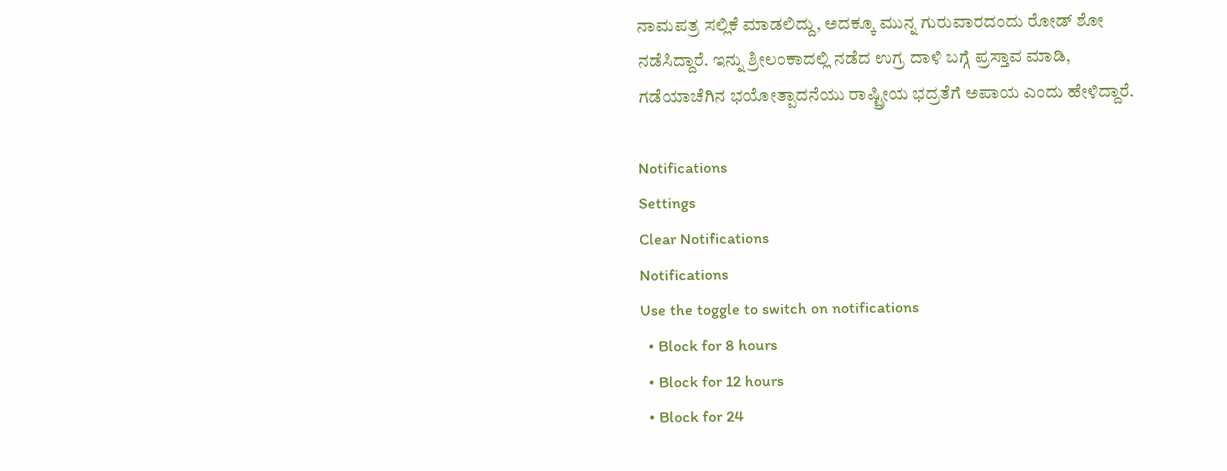ನಾಮಪತ್ರ ಸಲ್ಲಿಕೆ ಮಾಡಲಿದ್ದು, ಅದಕ್ಕೂ ಮುನ್ನ ಗುರುವಾರದಂದು ರೋಡ್ ಶೋ ನಡೆಸಿದ್ದಾರೆ. ಇನ್ನು ಶ್ರೀಲಂಕಾದಲ್ಲಿ ನಡೆದ ಉಗ್ರ ದಾಳಿ ಬಗ್ಗೆ ಪ್ರಸ್ತಾವ ಮಾಡಿ, ಗಡೆಯಾಚೆಗಿನ ಭಯೋತ್ಪಾದನೆಯು ರಾಷ್ಟ್ರೀಯ ಭದ್ರತೆಗೆ ಅಪಾಯ ಎಂದು ಹೇಳಿದ್ದಾರೆ.

Notifications
Settings
Clear Notifications
Notifications
Use the toggle to switch on notifications
  • Block for 8 hours
  • Block for 12 hours
  • Block for 24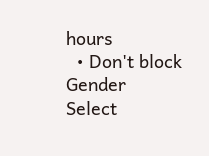hours
  • Don't block
Gender
Select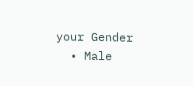your Gender
  • Male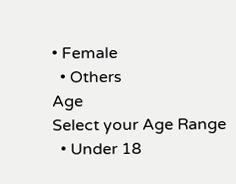• Female
  • Others
Age
Select your Age Range
  • Under 18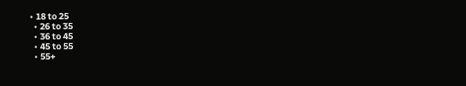• 18 to 25
  • 26 to 35
  • 36 to 45
  • 45 to 55
  • 55+